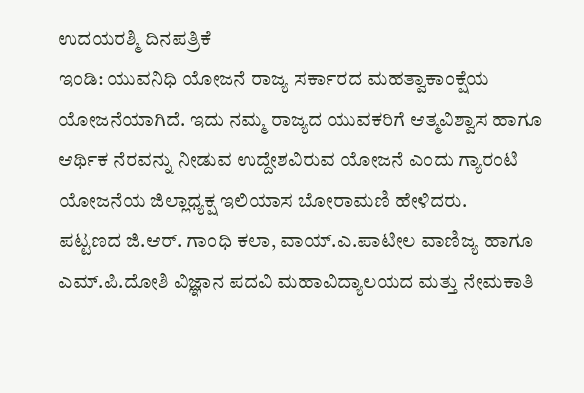ಉದಯರಶ್ಮಿ ದಿನಪತ್ರಿಕೆ
ಇಂಡಿ: ಯುವನಿಧಿ ಯೋಜನೆ ರಾಜ್ಯ ಸರ್ಕಾರದ ಮಹತ್ವಾಕಾಂಕ್ಷೆಯ ಯೋಜನೆಯಾಗಿದೆ. ಇದು ನಮ್ಮ ರಾಜ್ಯದ ಯುವಕರಿಗೆ ಆತ್ಮವಿಶ್ವಾಸ ಹಾಗೂ ಆರ್ಥಿಕ ನೆರವನ್ನು ನೀಡುವ ಉದ್ದೇಶವಿರುವ ಯೋಜನೆ ಎಂದು ಗ್ಯಾರಂಟಿ ಯೋಜನೆಯ ಜಿಲ್ಲಾಧ್ಯಕ್ಷ ಇಲಿಯಾಸ ಬೋರಾಮಣಿ ಹೇಳಿದರು.
ಪಟ್ಟಣದ ಜಿ.ಆರ್. ಗಾಂಧಿ ಕಲಾ, ವಾಯ್.ಎ.ಪಾಟೀಲ ವಾಣಿಜ್ಯ ಹಾಗೂ ಎಮ್.ಪಿ.ದೋಶಿ ವಿಜ್ಞಾನ ಪದವಿ ಮಹಾವಿದ್ಯಾಲಯದ ಮತ್ತು ನೇಮಕಾತಿ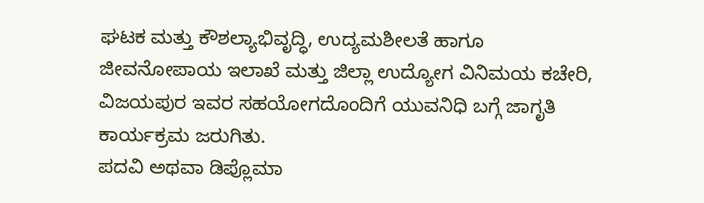ಘಟಕ ಮತ್ತು ಕೌಶಲ್ಯಾಭಿವೃದ್ಧಿ, ಉದ್ಯಮಶೀಲತೆ ಹಾಗೂ ಜೀವನೋಪಾಯ ಇಲಾಖೆ ಮತ್ತು ಜಿಲ್ಲಾ ಉದ್ಯೋಗ ವಿನಿಮಯ ಕಚೇರಿ, ವಿಜಯಪುರ ಇವರ ಸಹಯೋಗದೊಂದಿಗೆ ಯುವನಿಧಿ ಬಗ್ಗೆ ಜಾಗೃತಿ ಕಾರ್ಯಕ್ರಮ ಜರುಗಿತು.
ಪದವಿ ಅಥವಾ ಡಿಪ್ಲೊಮಾ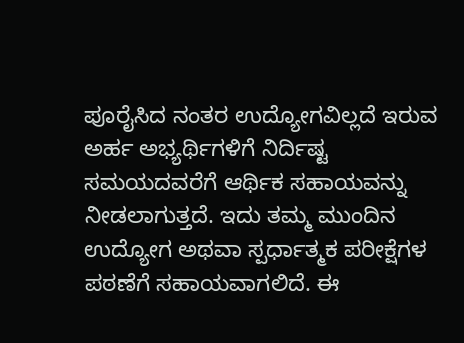ಪೂರೈಸಿದ ನಂತರ ಉದ್ಯೋಗವಿಲ್ಲದೆ ಇರುವ ಅರ್ಹ ಅಭ್ಯರ್ಥಿಗಳಿಗೆ ನಿರ್ದಿಷ್ಟ ಸಮಯದವರೆಗೆ ಆರ್ಥಿಕ ಸಹಾಯವನ್ನು ನೀಡಲಾಗುತ್ತದೆ. ಇದು ತಮ್ಮ ಮುಂದಿನ ಉದ್ಯೋಗ ಅಥವಾ ಸ್ಪರ್ಧಾತ್ಮಕ ಪರೀಕ್ಷೆಗಳ ಪಠಣೆಗೆ ಸಹಾಯವಾಗಲಿದೆ. ಈ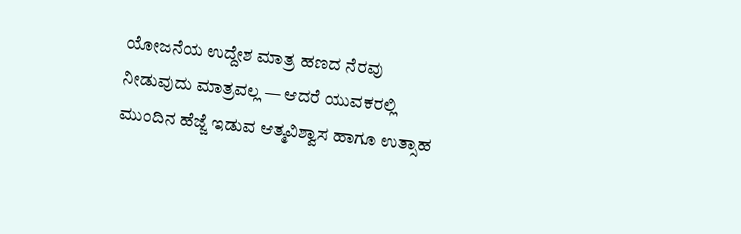ಯೋಜನೆಯ ಉದ್ದೇಶ ಮಾತ್ರ ಹಣದ ನೆರವು ನೀಡುವುದು ಮಾತ್ರವಲ್ಲ — ಆದರೆ ಯುವಕರಲ್ಲಿ ಮುಂದಿನ ಹೆಜ್ಜೆ ಇಡುವ ಆತ್ಮವಿಶ್ವಾಸ ಹಾಗೂ ಉತ್ಸಾಹ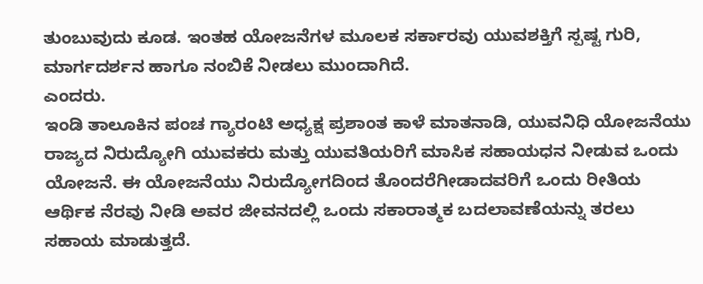ತುಂಬುವುದು ಕೂಡ. ಇಂತಹ ಯೋಜನೆಗಳ ಮೂಲಕ ಸರ್ಕಾರವು ಯುವಶಕ್ತಿಗೆ ಸ್ಪಷ್ಟ ಗುರಿ, ಮಾರ್ಗದರ್ಶನ ಹಾಗೂ ನಂಬಿಕೆ ನೀಡಲು ಮುಂದಾಗಿದೆ.
ಎಂದರು.
ಇಂಡಿ ತಾಲೂಕಿನ ಪಂಚ ಗ್ಯಾರಂಟಿ ಅಧ್ಯಕ್ಷ ಪ್ರಶಾಂತ ಕಾಳೆ ಮಾತನಾಡಿ, ಯುವನಿಧಿ ಯೋಜನೆಯು ರಾಜ್ಯದ ನಿರುದ್ಯೋಗಿ ಯುವಕರು ಮತ್ತು ಯುವತಿಯರಿಗೆ ಮಾಸಿಕ ಸಹಾಯಧನ ನೀಡುವ ಒಂದು ಯೋಜನೆ. ಈ ಯೋಜನೆಯು ನಿರುದ್ಯೋಗದಿಂದ ತೊಂದರೆಗೀಡಾದವರಿಗೆ ಒಂದು ರೀತಿಯ ಆರ್ಥಿಕ ನೆರವು ನೀಡಿ ಅವರ ಜೀವನದಲ್ಲಿ ಒಂದು ಸಕಾರಾತ್ಮಕ ಬದಲಾವಣೆಯನ್ನು ತರಲು ಸಹಾಯ ಮಾಡುತ್ತದೆ.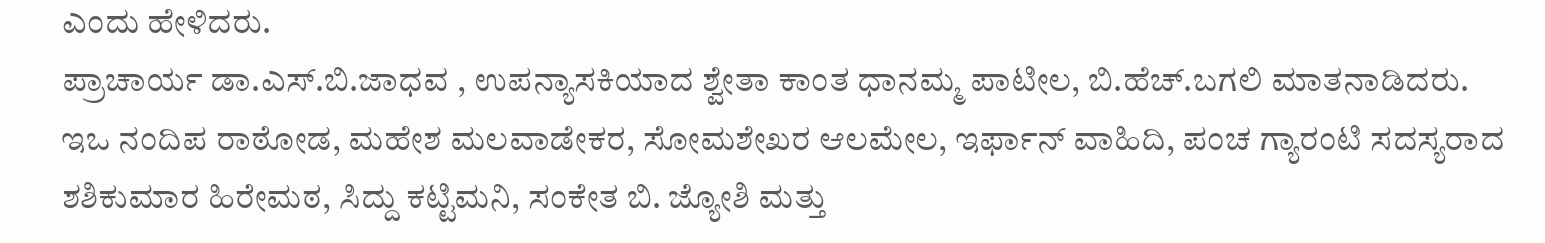ಎಂದು ಹೇಳಿದರು.
ಪ್ರಾಚಾರ್ಯ ಡಾ.ಎಸ್.ಬಿ.ಜಾಧವ , ಉಪನ್ಯಾಸಕಿಯಾದ ಶ್ವೇತಾ ಕಾಂತ ಧಾನಮ್ಮ ಪಾಟೀಲ, ಬಿ.ಹೆಚ್.ಬಗಲಿ ಮಾತನಾಡಿದರು.
ಇಒ ನಂದಿಪ ರಾಠೋಡ, ಮಹೇಶ ಮಲವಾಡೇಕರ, ಸೋಮಶೇಖರ ಆಲಮೇಲ, ಇರ್ಫಾನ್ ವಾಹಿದಿ, ಪಂಚ ಗ್ಯಾರಂಟಿ ಸದಸ್ಯರಾದ ಶಶಿಕುಮಾರ ಹಿರೇಮಠ, ಸಿದ್ದು ಕಟ್ಟಿಮನಿ, ಸಂಕೇತ ಬಿ. ಜ್ಯೋಶಿ ಮತ್ತು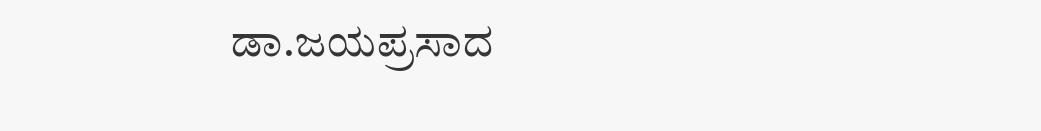ಡಾ.ಜಯಪ್ರಸಾದ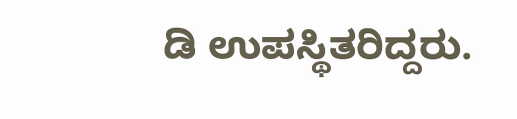ಡಿ ಉಪಸ್ಥಿತರಿದ್ದರು.